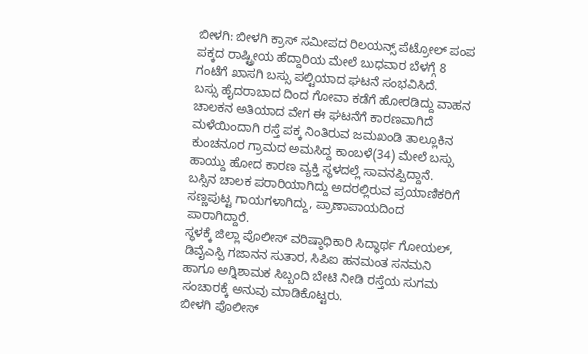ಬೀಳಗಿ: ಬೀಳಗಿ ಕ್ರಾಸ್ ಸಮೀಪದ ರಿಲಯನ್ಸ್ ಪೆಟ್ರೋಲ್ ಪಂಪ ಪಕ್ಕದ ರಾಷ್ಟ್ರೀಯ ಹೆದ್ದಾರಿಯ ಮೇಲೆ ಬುಧವಾರ ಬೆಳಗ್ಗೆ 8 ಗಂಟೆಗೆ ಖಾಸಗಿ ಬಸ್ಸು ಪಲ್ಟಿಯಾದ ಘಟನೆ ಸಂಭವಿಸಿದೆ.
ಬಸ್ಸು ಹೈದರಾಬಾದ ದಿಂದ ಗೋವಾ ಕಡೆಗೆ ಹೋರಡಿದ್ದು ವಾಹನ ಚಾಲಕನ ಅತಿಯಾದ ವೇಗ ಈ ಘಟನೆಗೆ ಕಾರಣವಾಗಿದೆ ಮಳೆಯಿಂದಾಗಿ ರಸ್ತೆ ಪಕ್ಕ ನಿಂತಿರುವ ಜಮಖಂಡಿ ತಾಲ್ಲೂಕಿನ ಕುಂಚನೂರ ಗ್ರಾಮದ ಅಮಸಿದ್ದ ಕಾಂಬಳೆ(34) ಮೇಲೆ ಬಸ್ಸು ಹಾಯ್ದು ಹೋದ ಕಾರಣ ವ್ಯಕ್ತಿ ಸ್ಥಳದಲ್ಲೆ ಸಾವನಪ್ಪಿದ್ದಾನೆ.
ಬಸ್ಸಿನ ಚಾಲಕ ಪರಾರಿಯಾಗಿದ್ದು ಅದರಲ್ಲಿರುವ ಪ್ರಯಾಣಿಕರಿಗೆ ಸಣ್ಣಪುಟ್ಟ ಗಾಯಗಳಾಗಿದ್ದು, ಪ್ರಾಣಾಪಾಯದಿಂದ ಪಾರಾಗಿದ್ದಾರೆ.
ಸ್ಥಳಕ್ಕೆ ಜಿಲ್ಲಾ ಪೊಲೀಸ್ ವರಿಷ್ಠಾಧಿಕಾರಿ ಸಿದ್ಧಾರ್ಥ ಗೋಯಲ್, ಡಿವೈಎಸ್ಪಿ ಗಜಾನನ ಸುತಾರ, ಸಿಪಿಐ ಹನಮಂತ ಸನಮನಿ ಹಾಗೂ ಅಗ್ನಿಶಾಮಕ ಸಿಬ್ಬಂದಿ ಬೇಟಿ ನೀಡಿ ರಸ್ತೆಯ ಸುಗಮ ಸಂಚಾರಕ್ಕೆ ಅನುವು ಮಾಡಿಕೊಟ್ಟರು.
ಬೀಳಗಿ ಪೊಲೀಸ್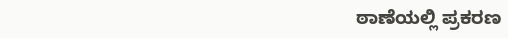ಠಾಣೆಯಲ್ಲಿ ಪ್ರಕರಣ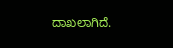ದಾಖಲಾಗಿದೆ.